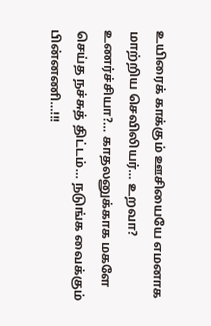உயிரைக் காக்கும் ஊசியையே எமனாக மாற்றிய செவிலியர்… உறவா? உணர்ச்சியா?… காதலனுக்காக மகளே செய்த நச்சுத் திட்டம்… நடுங்க வைக்கும் பின்னணி…!!!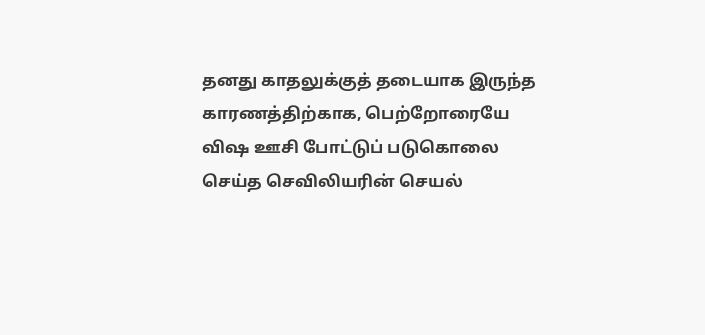தனது காதலுக்குத் தடையாக இருந்த காரணத்திற்காக, பெற்றோரையே விஷ ஊசி போட்டுப் படுகொலை செய்த செவிலியரின் செயல்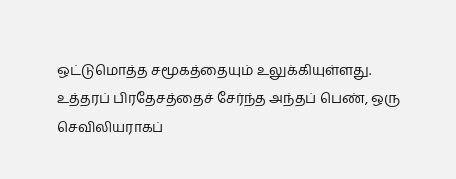ஒட்டுமொத்த சமூகத்தையும் உலுக்கியுள்ளது. உத்தரப் பிரதேசத்தைச் சேர்ந்த அந்தப் பெண், ஒரு செவிலியராகப்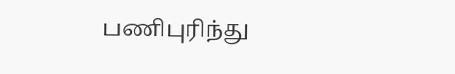பணிபுரிந்து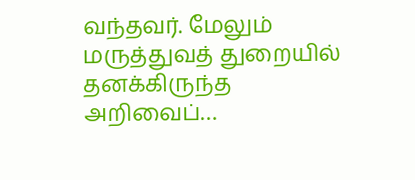வந்தவர். மேலும் மருத்துவத் துறையில் தனக்கிருந்த அறிவைப்…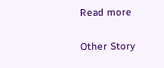Read more

Other Story